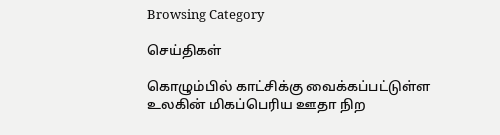Browsing Category

செய்திகள்

கொழும்பில் காட்சிக்கு வைக்கப்பட்டுள்ள உலகின் மிகப்பெரிய ஊதா நிற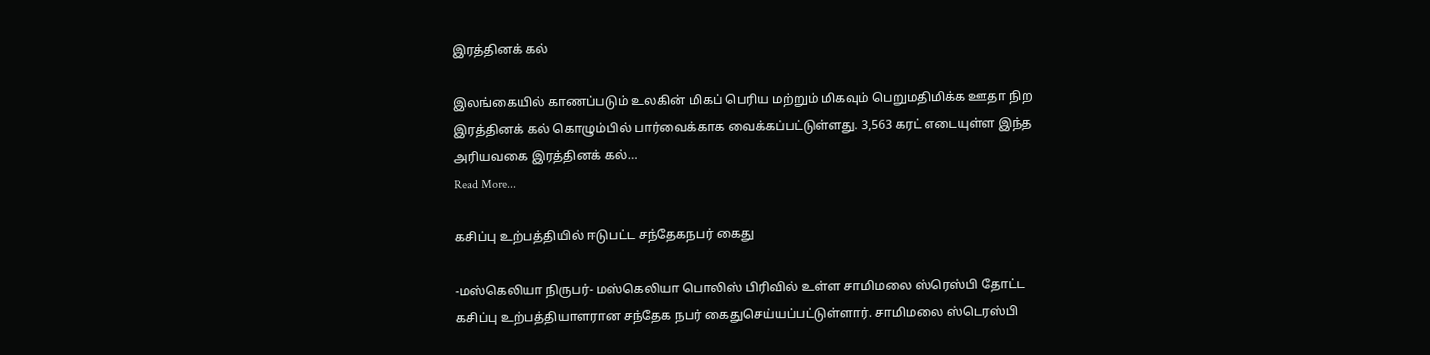இரத்தினக் கல்

இலங்கையில் காணப்படும் உலகின் மிகப் பெரிய மற்றும் மிகவும் பெறுமதிமிக்க ஊதா நிற இரத்தினக் கல் கொழும்பில் பார்வைக்காக வைக்கப்பட்டுள்ளது. 3,563 கரட் எடையுள்ள இந்த அரியவகை இரத்தினக் கல்…
Read More...

கசிப்பு உற்பத்தியில் ஈடுபட்ட சந்தேகநபர் கைது

-மஸ்கெலியா நிருபர்- மஸ்கெலியா பொலிஸ் பிரிவில் உள்ள சாமிமலை ஸ்ரெஸ்பி தோட்ட கசிப்பு உற்பத்தியாளரான சந்தேக நபர் கைதுசெய்யப்பட்டுள்ளார். சாமிமலை ஸ்டெரஸ்பி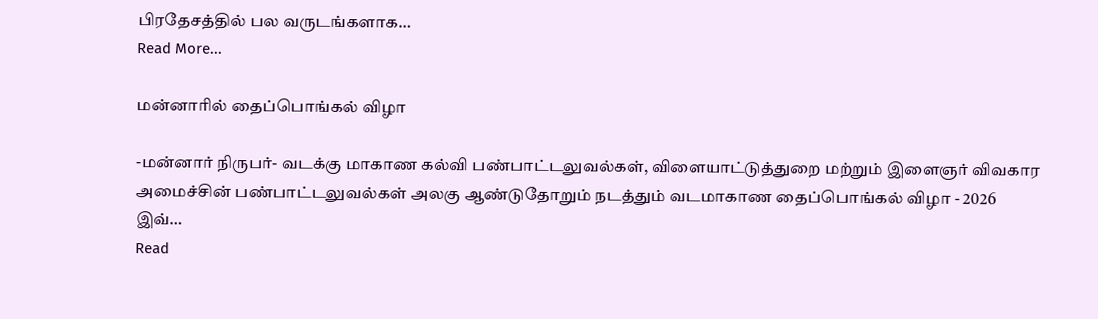பிரதேசத்தில் பல வருடங்களாக…
Read More...

மன்னாரில் தைப்பொங்கல் விழா

-மன்னார் நிருபர்- வடக்கு மாகாண கல்வி பண்பாட்டலுவல்கள், விளையாட்டுத்துறை மற்றும் இளைஞர் விவகார அமைச்சின் பண்பாட்டலுவல்கள் அலகு ஆண்டுதோறும் நடத்தும் வடமாகாண தைப்பொங்கல் விழா - 2026 இவ்…
Read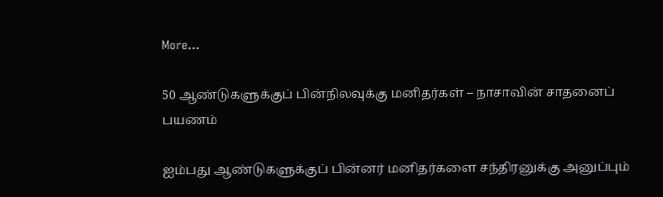More...

50 ஆண்டுகளுக்குப் பின்நிலவுக்கு மனிதர்கள் – நாசாவின் சாதனைப் பயணம்

ஐம்பது ஆண்டுகளுக்குப் பின்னர் மனிதர்களை சந்திரனுக்கு அனுப்பும்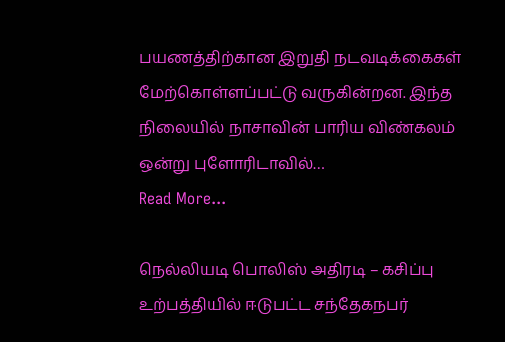பயணத்திற்கான இறுதி நடவடிக்கைகள் மேற்கொள்ளப்பட்டு வருகின்றன. இந்த நிலையில் நாசாவின் பாரிய விண்கலம் ஒன்று புளோரிடாவில்…
Read More...

நெல்லியடி பொலிஸ் அதிரடி – கசிப்பு உற்பத்தியில் ஈடுபட்ட சந்தேகநபர்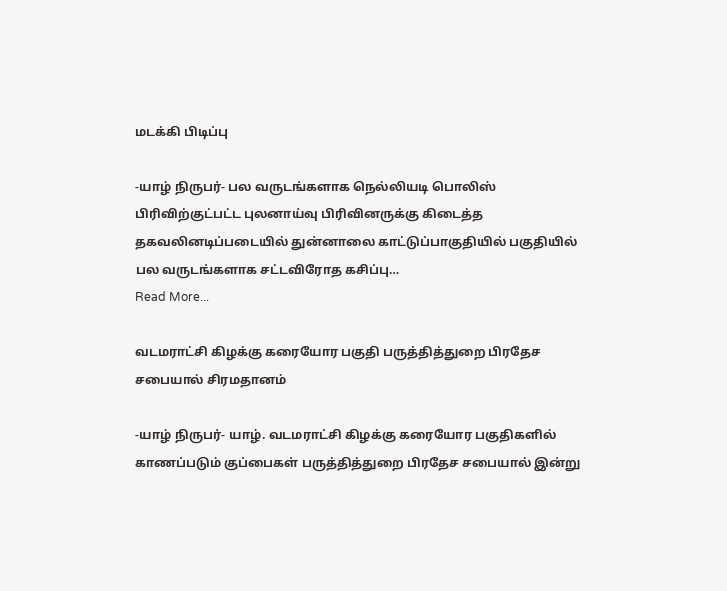மடக்கி பிடிப்பு

-யாழ் நிருபர்- பல வருடங்களாக நெல்லியடி பொலிஸ் பிரிவிற்குட்பட்ட புலனாய்வு பிரிவினருக்கு கிடைத்த தகவலினடிப்படையில் துன்னாலை காட்டுப்பாகுதியில் பகுதியில் பல வருடங்களாக சட்டவிரோத கசிப்பு…
Read More...

வடமராட்சி கிழக்கு கரையோர பகுதி பருத்தித்துறை பிரதேச சபையால் சிரமதானம்

-யாழ் நிருபர்- யாழ். வடமராட்சி கிழக்கு கரையோர பகுதிகளில் காணப்படும் குப்பைகள் பருத்தித்துறை பிரதேச சபையால் இன்று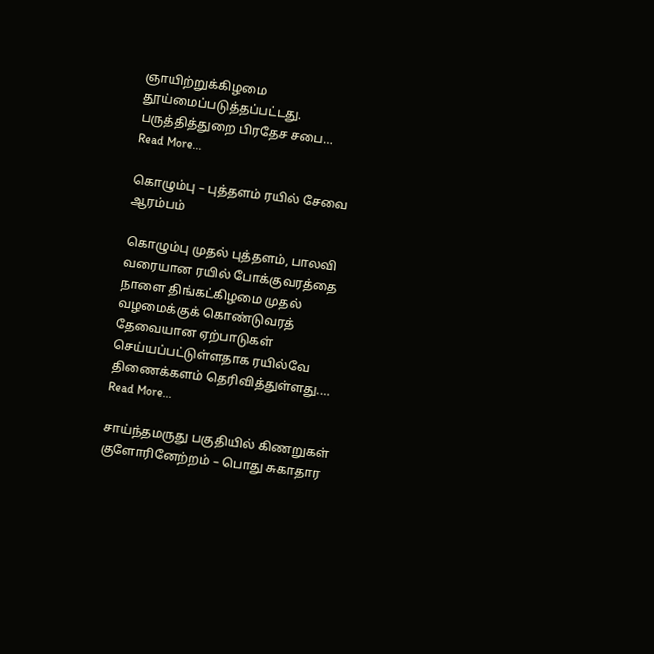ஞாயிற்றுக்கிழமை தூய்மைப்படுத்தப்பட்டது. பருத்தித்துறை பிரதேச சபை…
Read More...

கொழும்பு – புத்தளம் ரயில் சேவை ஆரம்பம்

கொழும்பு முதல் புத்தளம், பாலவி வரையான ரயில் போக்குவரத்தை நாளை திங்கட்கிழமை முதல் வழமைக்குக் கொண்டுவரத் தேவையான ஏற்பாடுகள் செய்யப்பட்டுள்ளதாக ரயில்வே திணைக்களம் தெரிவித்துள்ளது.…
Read More...

சாய்ந்தமருது பகுதியில் கிணறுகள் குளோரினேற்றம் – பொது சுகாதார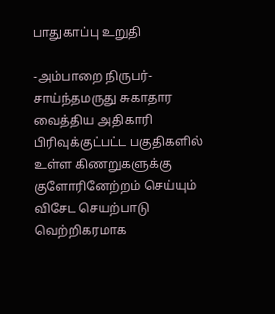பாதுகாப்பு உறுதி

-அம்பாறை நிருபர்- சாய்ந்தமருது சுகாதார வைத்திய அதிகாரி பிரிவுக்குட்பட்ட பகுதிகளில் உள்ள கிணறுகளுக்கு குளோரினேற்றம் செய்யும் விசேட செயற்பாடு வெற்றிகரமாக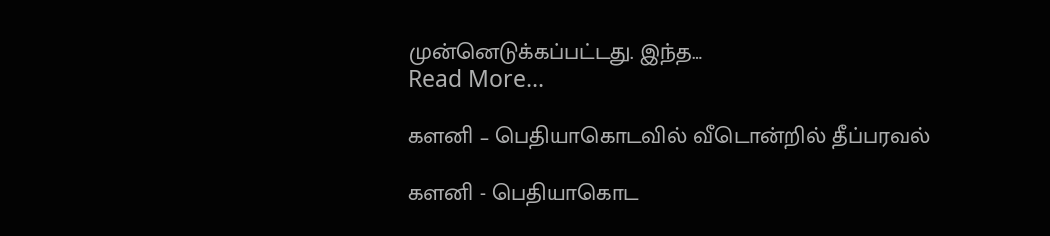முன்னெடுக்கப்பட்டது. இந்த…
Read More...

களனி – பெதியாகொடவில் வீடொன்றில் தீப்பரவல்

களனி - பெதியாகொட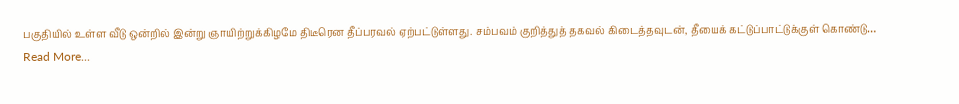பகுதியில் உள்ள வீடு ஒன்றில் இன்று ஞாயிற்றுக்கிழமே திடீரென தீப்பரவல் ஏற்பட்டுள்ளது. சம்பவம் குறித்துத் தகவல் கிடைத்தவுடன், தீயைக் கட்டுப்பாட்டுக்குள் கொண்டு…
Read More...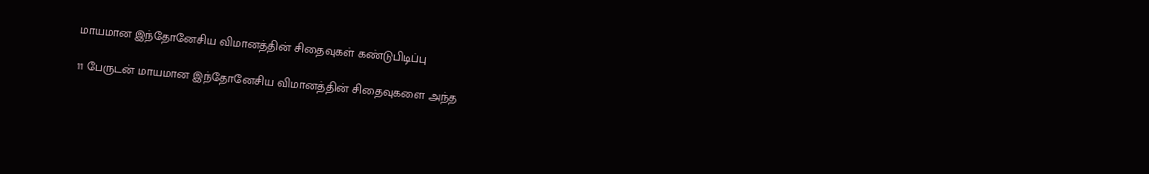மாயமான இந்தோனேசிய விமானத்தின் சிதைவுகள் கண்டுபிடிப்பு

11 பேருடன் மாயமான இந்தோனேசிய விமானத்தின் சிதைவுகளை அந்த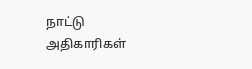நாட்டு அதிகாரிகள்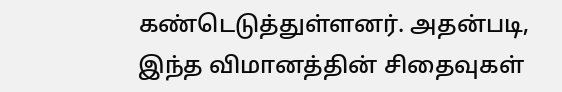கண்டெடுத்துள்ளனர். அதன்படி, இந்த விமானத்தின் சிதைவுகள்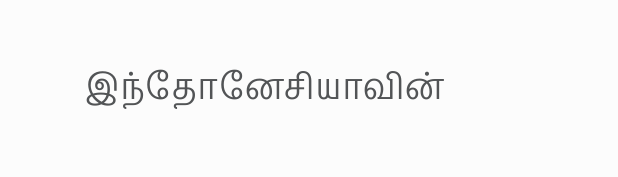இந்தோனேசியாவின்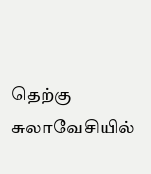தெற்கு சுலாவேசியில்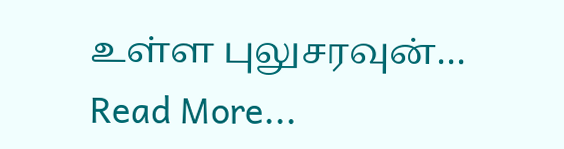உள்ள புலுசரவுன்…
Read More...